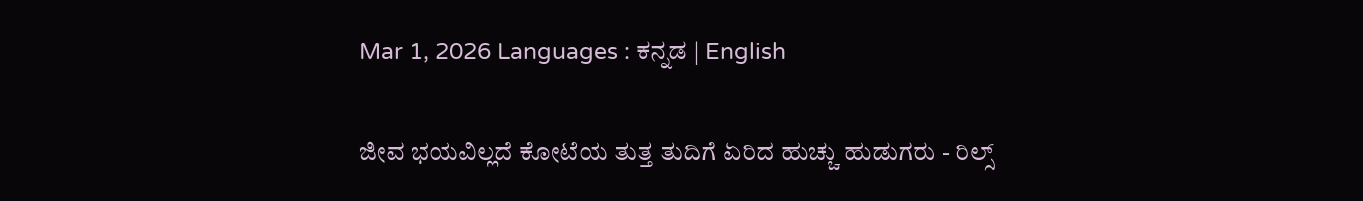Mar 1, 2026 Languages : ಕನ್ನಡ | English

ಜೀವ ಭಯವಿಲ್ಲದೆ ಕೋಟೆಯ ತುತ್ತ ತುದಿಗೆ ಏರಿದ ಹುಚ್ಚು ಹುಡುಗರು - ರಿಲ್ಸ್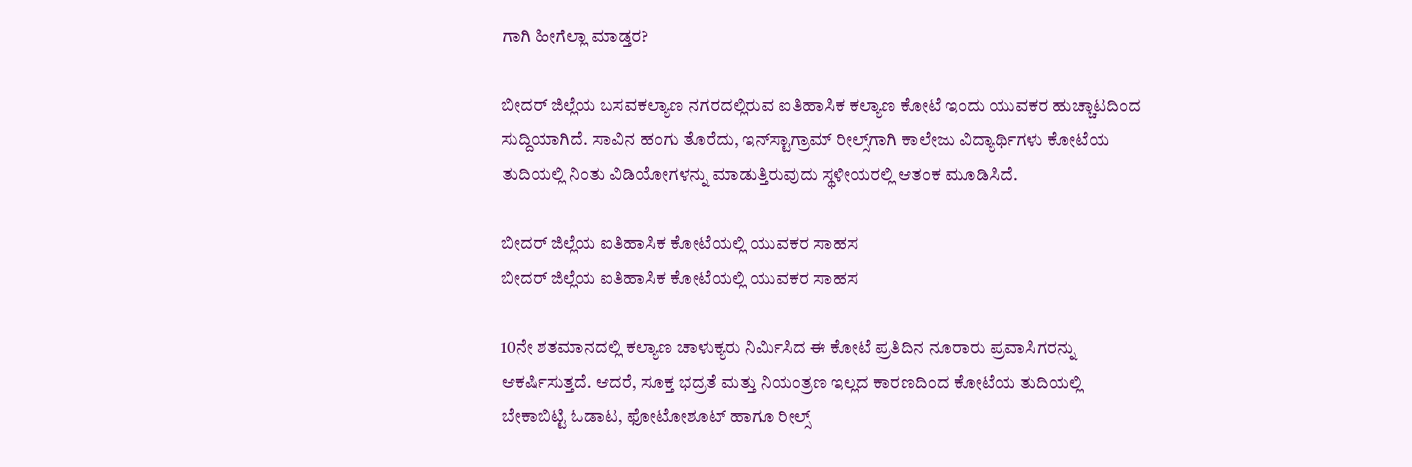ಗಾಗಿ ಹೀಗೆಲ್ಲಾ ಮಾಡ್ತರ?

ಬೀದರ್ ಜಿಲ್ಲೆಯ ಬಸವಕಲ್ಯಾಣ ನಗರದಲ್ಲಿರುವ ಐತಿಹಾಸಿಕ ಕಲ್ಯಾಣ ಕೋಟೆ ಇಂದು ಯುವಕರ ಹುಚ್ಚಾಟದಿಂದ ಸುದ್ದಿಯಾಗಿದೆ. ಸಾವಿನ ಹಂಗು ತೊರೆದು, ಇನ್‌ಸ್ಟಾಗ್ರಾಮ್ ರೀಲ್ಸ್‌ಗಾಗಿ ಕಾಲೇಜು ವಿದ್ಯಾರ್ಥಿಗಳು ಕೋಟೆಯ ತುದಿಯಲ್ಲಿ ನಿಂತು ವಿಡಿಯೋಗಳನ್ನು ಮಾಡುತ್ತಿರುವುದು ಸ್ಥಳೀಯರಲ್ಲಿ ಆತಂಕ ಮೂಡಿಸಿದೆ.

ಬೀದರ್ ಜಿಲ್ಲೆಯ ಐತಿಹಾಸಿಕ ಕೋಟೆಯಲ್ಲಿ ಯುವಕರ ಸಾಹಸ
ಬೀದರ್ ಜಿಲ್ಲೆಯ ಐತಿಹಾಸಿಕ ಕೋಟೆಯಲ್ಲಿ ಯುವಕರ ಸಾಹಸ

10ನೇ ಶತಮಾನದಲ್ಲಿ ಕಲ್ಯಾಣ ಚಾಳುಕ್ಯರು ನಿರ್ಮಿಸಿದ ಈ ಕೋಟೆ ಪ್ರತಿದಿನ ನೂರಾರು ಪ್ರವಾಸಿಗರನ್ನು ಆಕರ್ಷಿಸುತ್ತದೆ. ಆದರೆ, ಸೂಕ್ತ ಭದ್ರತೆ ಮತ್ತು ನಿಯಂತ್ರಣ ಇಲ್ಲದ ಕಾರಣದಿಂದ ಕೋಟೆಯ ತುದಿಯಲ್ಲಿ ಬೇಕಾಬಿಟ್ಟಿ ಓಡಾಟ, ಫೋಟೋಶೂಟ್ ಹಾಗೂ ರೀಲ್ಸ್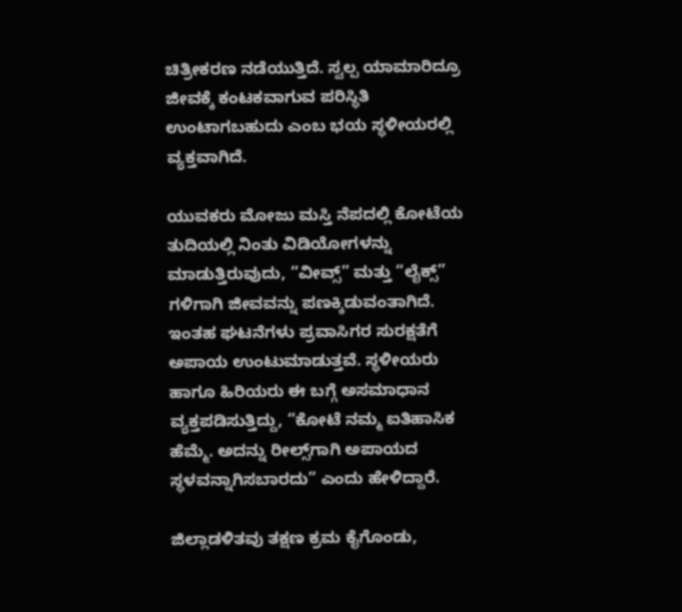ಚಿತ್ರೀಕರಣ ನಡೆಯುತ್ತಿದೆ. ಸ್ವಲ್ಪ ಯಾಮಾರಿದ್ರೂ ಜೀವಕ್ಕೆ ಕಂಟಕವಾಗುವ ಪರಿಸ್ಥಿತಿ ಉಂಟಾಗಬಹುದು ಎಂಬ ಭಯ ಸ್ಥಳೀಯರಲ್ಲಿ ವ್ಯಕ್ತವಾಗಿದೆ.

ಯುವಕರು ಮೋಜು ಮಸ್ತಿ ನೆಪದಲ್ಲಿ ಕೋಟೆಯ ತುದಿಯಲ್ಲಿ ನಿಂತು ವಿಡಿಯೋಗಳನ್ನು ಮಾಡುತ್ತಿರುವುದು, “ವೀವ್ಸ್” ಮತ್ತು “ಲೈಕ್ಸ್” ಗಳಿಗಾಗಿ ಜೀವವನ್ನು ಪಣಕ್ಕಿಡುವಂತಾಗಿದೆ. ಇಂತಹ ಘಟನೆಗಳು ಪ್ರವಾಸಿಗರ ಸುರಕ್ಷತೆಗೆ ಅಪಾಯ ಉಂಟುಮಾಡುತ್ತವೆ. ಸ್ಥಳೀಯರು ಹಾಗೂ ಹಿರಿಯರು ಈ ಬಗ್ಗೆ ಅಸಮಾಧಾನ ವ್ಯಕ್ತಪಡಿಸುತ್ತಿದ್ದು, “ಕೋಟೆ ನಮ್ಮ ಐತಿಹಾಸಿಕ ಹೆಮ್ಮೆ. ಅದನ್ನು ರೀಲ್ಸ್‌ಗಾಗಿ ಅಪಾಯದ ಸ್ಥಳವನ್ನಾಗಿಸಬಾರದು” ಎಂದು ಹೇಳಿದ್ದಾರೆ.

ಜಿಲ್ಲಾಡಳಿತವು ತಕ್ಷಣ ಕ್ರಮ ಕೈಗೊಂಡು,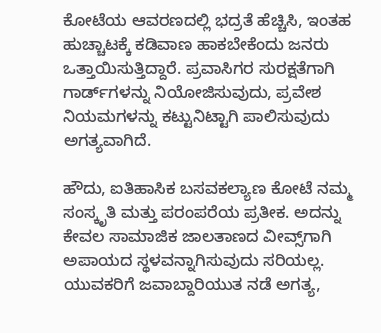ಕೋಟೆಯ ಆವರಣದಲ್ಲಿ ಭದ್ರತೆ ಹೆಚ್ಚಿಸಿ, ಇಂತಹ ಹುಚ್ಚಾಟಕ್ಕೆ ಕಡಿವಾಣ ಹಾಕಬೇಕೆಂದು ಜನರು ಒತ್ತಾಯಿಸುತ್ತಿದ್ದಾರೆ. ಪ್ರವಾಸಿಗರ ಸುರಕ್ಷತೆಗಾಗಿ ಗಾರ್ಡ್‌ಗಳನ್ನು ನಿಯೋಜಿಸುವುದು, ಪ್ರವೇಶ ನಿಯಮಗಳನ್ನು ಕಟ್ಟುನಿಟ್ಟಾಗಿ ಪಾಲಿಸುವುದು ಅಗತ್ಯವಾಗಿದೆ.

ಹೌದು, ಐತಿಹಾಸಿಕ ಬಸವಕಲ್ಯಾಣ ಕೋಟೆ ನಮ್ಮ ಸಂಸ್ಕೃತಿ ಮತ್ತು ಪರಂಪರೆಯ ಪ್ರತೀಕ. ಅದನ್ನು ಕೇವಲ ಸಾಮಾಜಿಕ ಜಾಲತಾಣದ ವೀವ್ಸ್‌ಗಾಗಿ ಅಪಾಯದ ಸ್ಥಳವನ್ನಾಗಿಸುವುದು ಸರಿಯಲ್ಲ. ಯುವಕರಿಗೆ ಜವಾಬ್ದಾರಿಯುತ ನಡೆ ಅಗತ್ಯ,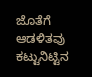ಜೊತೆಗೆ ಆಡಳಿತವು ಕಟ್ಟುನಿಟ್ಟಿನ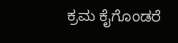ಕ್ರಮ ಕೈಗೊಂಡರೆ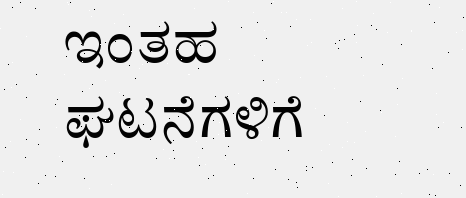ಇಂತಹ ಘಟನೆಗಳಿಗೆ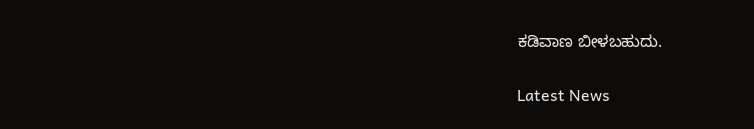ಕಡಿವಾಣ ಬೀಳಬಹುದು.

Latest News